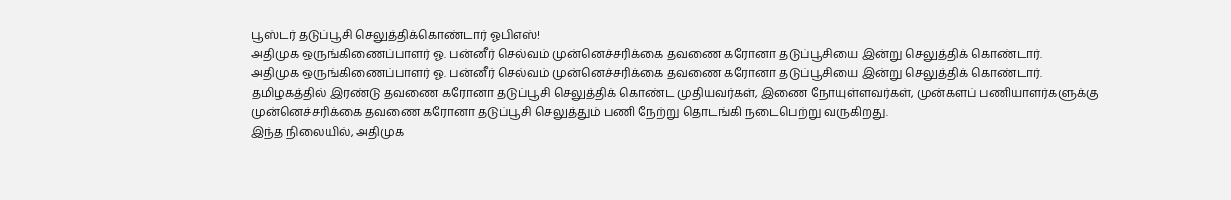பூஸ்டர் தடுப்பூசி செலுத்திக்கொண்டார் ஓபிஎஸ்!
அதிமுக ஒருங்கிணைப்பாளர் ஓ. பன்னீர் செல்வம் முன்னெச்சரிக்கை தவணை கரோனா தடுப்பூசியை இன்று செலுத்திக் கொண்டார்.
அதிமுக ஒருங்கிணைப்பாளர் ஓ. பன்னீர் செல்வம் முன்னெச்சரிக்கை தவணை கரோனா தடுப்பூசியை இன்று செலுத்திக் கொண்டார்.
தமிழகத்தில் இரண்டு தவணை கரோனா தடுப்பூசி செலுத்திக் கொண்ட முதியவர்கள், இணை நோயுள்ளவர்கள், முன்களப் பணியாளர்களுக்கு முன்னெச்சரிக்கை தவணை கரோனா தடுப்பூசி செலுத்தும் பணி நேற்று தொடங்கி நடைபெற்று வருகிறது.
இந்த நிலையில், அதிமுக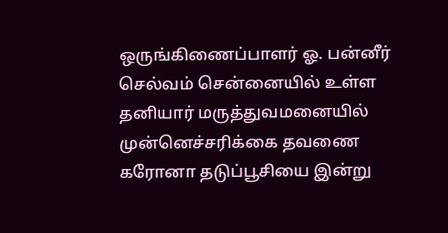ஒருங்கிணைப்பாளர் ஓ. பன்னீர் செல்வம் சென்னையில் உள்ள தனியார் மருத்துவமனையில் முன்னெச்சரிக்கை தவணை கரோனா தடுப்பூசியை இன்று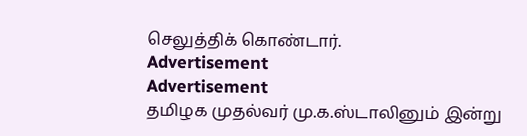செலுத்திக் கொண்டார்.
Advertisement
Advertisement
தமிழக முதல்வர் மு.க.ஸ்டாலினும் இன்று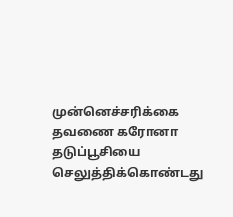முன்னெச்சரிக்கை தவணை கரோனா தடுப்பூசியை செலுத்திக்கொண்டது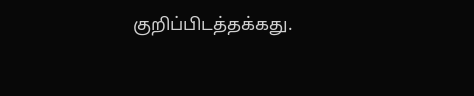குறிப்பிடத்தக்கது.